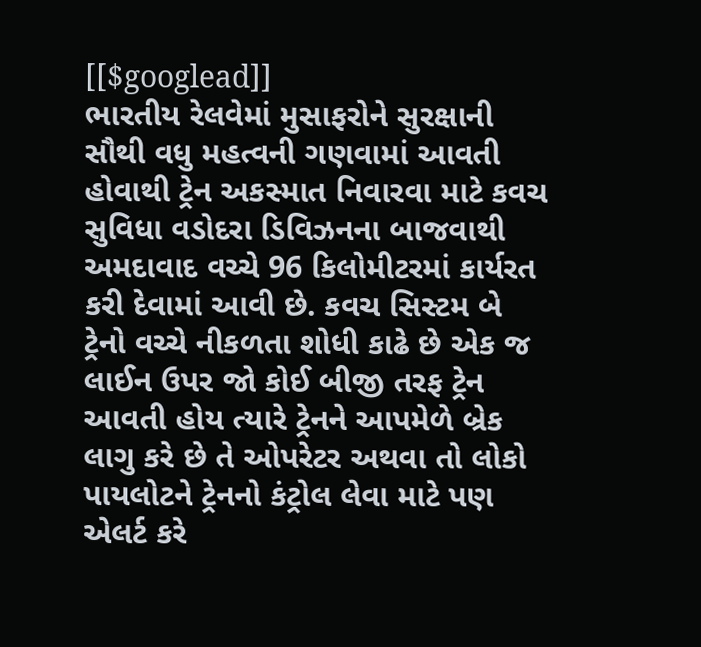[[$googlead]]
ભારતીય રેલવેમાં મુસાફરોને સુરક્ષાની સૌથી વધુ મહત્વની ગણવામાં આવતી હોવાથી ટ્રેન અકસ્માત નિવારવા માટે કવચ સુવિધા વડોદરા ડિવિઝનના બાજવાથી અમદાવાદ વચ્ચે 96 કિલોમીટરમાં કાર્યરત કરી દેવામાં આવી છે. કવચ સિસ્ટમ બે ટ્રેનો વચ્ચે નીકળતા શોધી કાઢે છે એક જ લાઈન ઉપર જો કોઈ બીજી તરફ ટ્રેન આવતી હોય ત્યારે ટ્રેનને આપમેળે બ્રેક લાગુ કરે છે તે ઓપરેટર અથવા તો લોકો પાયલોટને ટ્રેનનો કંટ્રોલ લેવા માટે પણ એલર્ટ કરે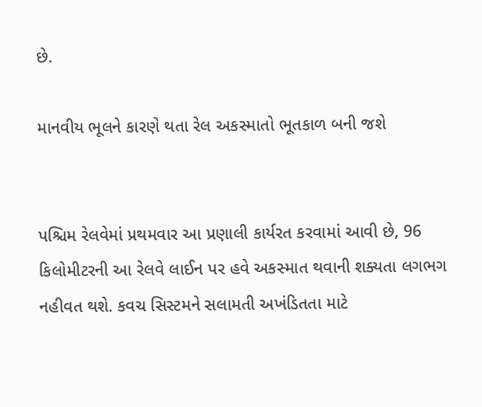છે.

માનવીય ભૂલને કારણે થતા રેલ અકસ્માતો ભૂતકાળ બની જશે


પશ્ચિમ રેલવેમાં પ્રથમવાર આ પ્રણાલી કાર્યરત કરવામાં આવી છે, 96 કિલોમીટરની આ રેલવે લાઈન પર હવે અકસ્માત થવાની શક્યતા લગભગ નહીવત થશે. કવચ સિસ્ટમને સલામતી અખંડિતતા માટે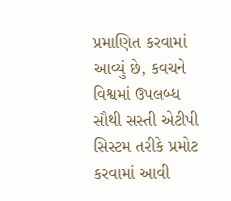પ્રમાણિત કરવામાં આવ્યું છે, કવચને વિશ્વમાં ઉપલબ્ધ સૌથી સસ્તી એટીપી સિસ્ટમ તરીકે પ્રમોટ કરવામાં આવી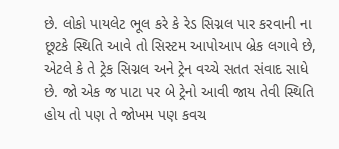છે. લોકો પાયલેટ ભૂલ કરે કે રેડ સિગ્નલ પાર કરવાની ના છૂટકે સ્થિતિ આવે તો સિસ્ટમ આપોઆપ બ્રેક લગાવે છે, એટલે કે તે ટ્રેક સિગ્નલ અને ટ્રેન વચ્ચે સતત સંવાદ સાધે છે. જો એક જ પાટા પર બે ટ્રેનો આવી જાય તેવી સ્થિતિ હોય તો પણ તે જોખમ પણ કવચ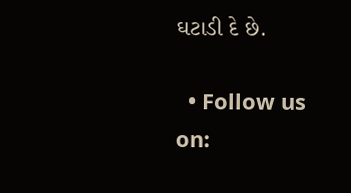ઘટાડી દે છે.

  • Follow us on: